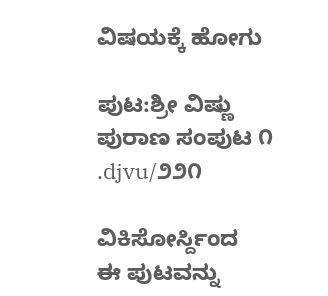ವಿಷಯಕ್ಕೆ ಹೋಗು

ಪುಟ:ಶ್ರೀ ವಿಷ್ಣು ಪುರಾಣ ಸಂಪುಟ ೧ .djvu/೨೨೧

ವಿಕಿಸೋರ್ಸ್ದಿಂದ
ಈ ಪುಟವನ್ನು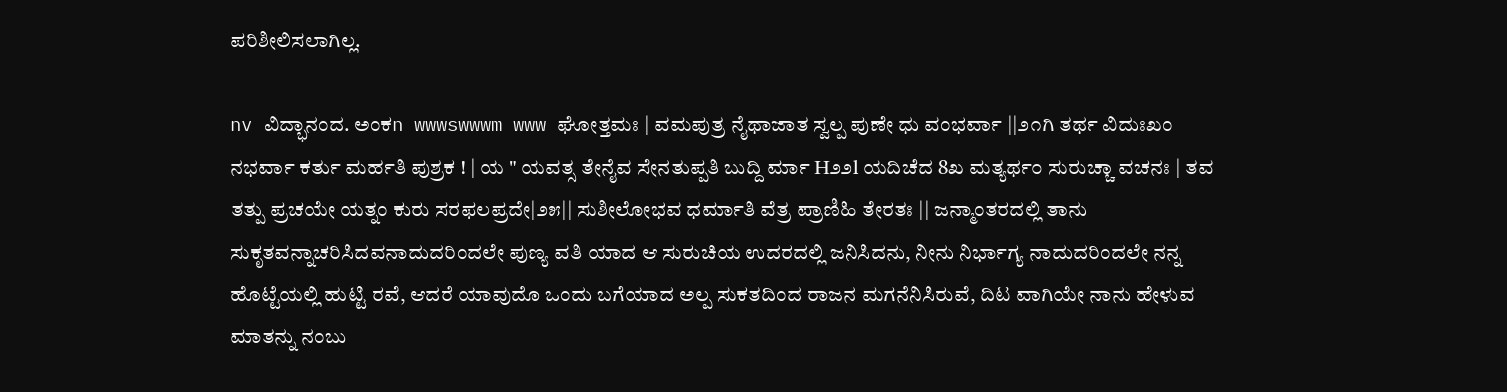ಪರಿಶೀಲಿಸಲಾಗಿಲ್ಲ.

nv ವಿದ್ಭಾನಂದ. ಅಂಕn wwwswwwm www ಘೋತ್ತಮಃ | ವಮಪುತ್ರ ನೈಥಾಜಾತ ಸ್ವಲ್ಪ ಪುಣೇ ಧು ವಂಭರ್ವಾ ||೨೧ಗಿ ತರ್ಥ ವಿದುಃಖಂ ನಭರ್ವಾ ಕರ್ತು ಮರ್ಹತಿ ಪುಶ್ರಕ ! | ಯ " ಯವತ್ಸ ತೇನೈವ ಸೇನತುಪ್ಪತಿ ಬುದ್ದಿ ರ್ಮಾ H೨೨l ಯದಿಚೆದ 8ಖ ಮತ್ಯರ್ಥ೦ ಸುರುಚ್ಚಾ ವಚನಃ | ತವ ತತ್ಪು ಪ್ರಚಯೇ ಯತ್ನಂ ಕುರು ಸರಫಲಪ್ರದೇ|೨೫|| ಸುಶೀಲೋಭವ ಧರ್ಮಾತಿ ವೆತ್ರ ಪ್ರಾಣಿಹಿ ತೇರತಃ || ಜನ್ಮಾಂತರದಲ್ಲಿ ತಾನು ಸುಕೃತವನ್ನಾಚರಿಸಿದವನಾದುದರಿಂದಲೇ ಪುಣ್ಯ ವತಿ ಯಾದ ಆ ಸುರುಚಿಯ ಉದರದಲ್ಲಿ ಜನಿಸಿದನು, ನೀನು ನಿರ್ಭಾಗ್ಯ ನಾದುದರಿಂದಲೇ ನನ್ನ ಹೊಟ್ಟೆಯಲ್ಲಿ ಹುಟ್ಟಿ ರವೆ, ಆದರೆ ಯಾವುದೊ ಒಂದು ಬಗೆಯಾದ ಅಲ್ಪ ಸುಕತದಿಂದ ರಾಜನ ಮಗನೆನಿಸಿರುವೆ, ದಿಟ ವಾಗಿಯೇ ನಾನು ಹೇಳುವ ಮಾತನ್ನು ನಂಬು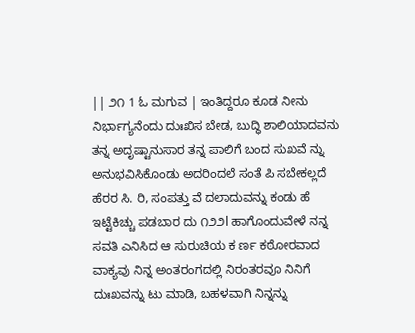|| ೨೧ 1 ಓ ಮಗುವ | ಇಂತಿದ್ದರೂ ಕೂಡ ನೀನು ನಿರ್ಭಾಗ್ಯನೆಂದು ದುಃಖಿಸ ಬೇಡ, ಬುದ್ಧಿ ಶಾಲಿಯಾದವನು ತನ್ನ ಅದೃಷ್ಟಾನುಸಾರ ತನ್ನ ಪಾಲಿಗೆ ಬಂದ ಸುಖವೆ ನ್ನು ಅನುಭವಿಸಿಕೊಂಡು ಅದರಿಂದಲೆ ಸಂತೆ ಪಿ ಸಬೇಕಲ್ಲದೆ ಹೆರರ ಸಿ. ರಿ, ಸಂಪತ್ತು ವೆ ದಲಾದುವನ್ನು ಕಂಡು ಹೆ ಇಟ್ಟೆಕಿಚ್ಚು ಪಡಬಾರ ದು ೧೨೨l ಹಾಗೊಂದುವೇಳೆ ನನ್ನ ಸವತಿ ಎನಿಸಿದ ಆ ಸುರುಚಿಯ ಕ ರ್ಣ ಕಠೋರವಾದ ವಾಕ್ಯವು ನಿನ್ನ ಅಂತರಂಗದಲ್ಲಿ ನಿರಂತರವೂ ನಿನಿಗೆ ದುಃಖವನ್ನು ಟು ಮಾಡಿ, ಬಹಳವಾಗಿ ನಿನ್ನನ್ನು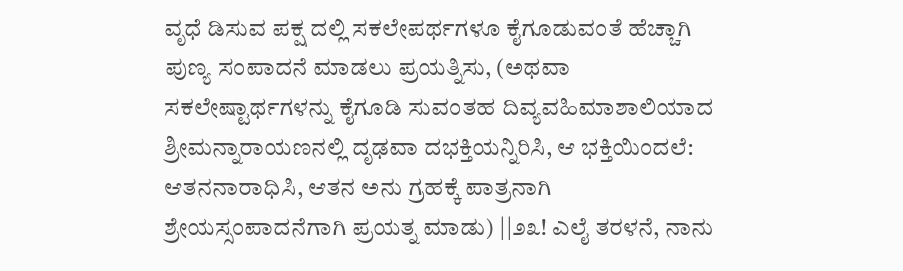ವೃಧೆ ಡಿಸುವ ಪಕ್ಷ ದಲ್ಲಿ ಸಕಲೇಪರ್ಥಗಳೂ ಕೈಗೂಡುವಂತೆ ಹೆಚ್ಚಾಗಿ ಪುಣ್ಯ ಸಂಪಾದನೆ ಮಾಡಲು ಪ್ರಯತ್ನಿಸು, (ಅಥವಾ ಸಕಲೇಷ್ಟಾರ್ಥಗಳನ್ನು ಕೈಗೂಡಿ ಸುವಂತಹ ದಿವ್ಯವಹಿಮಾಶಾಲಿಯಾದ ಶ್ರೀಮನ್ನಾರಾಯಣನಲ್ಲಿ ದೃಢವಾ ದಭಕ್ತಿಯನ್ನಿರಿಸಿ, ಆ ಭಕ್ತಿಯಿಂದಲೆ: ಆತನನಾರಾಧಿಸಿ, ಆತನ ಅನು ಗ್ರಹಕ್ಕೆ ಪಾತ್ರನಾಗಿ ಶ್ರೇಯಸ್ಸಂಪಾದನೆಗಾಗಿ ಪ್ರಯತ್ನ ಮಾಡು) ||೨೩! ಎಲೈ ತರಳನೆ, ನಾನು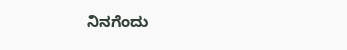ನಿನಗೆಂದು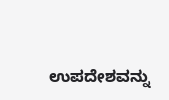ಉಪದೇಶವನ್ನು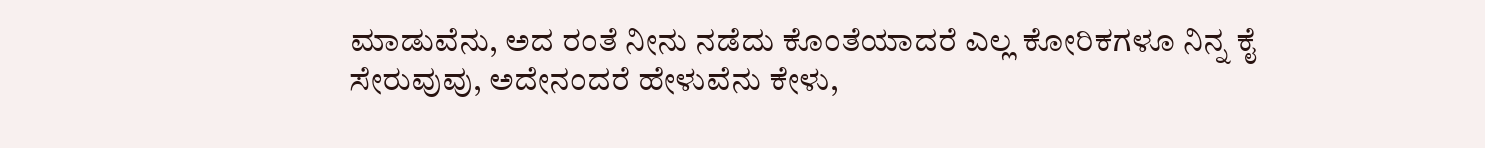ಮಾಡುವೆನು, ಅದ ರಂತೆ ನೀನು ನಡೆದು ಕೊಂತೆಯಾದರೆ ಎಲ್ಲ ಕೋರಿಕಗಳೂ ನಿನ್ನ ಕೈ ಸೇರುವುವು, ಅದೇನಂದರೆ ಹೇಳುವೆನು ಕೇಳು,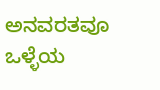ಅನವರತವೂ ಒಳ್ಳೆಯ